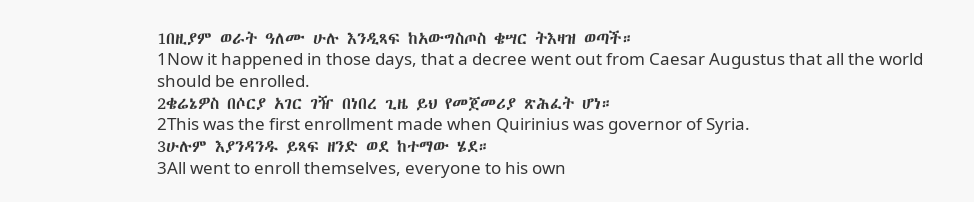1በዚያም ወራት ዓለሙ ሁሉ እንዲጻፍ ከአውግስጦስ ቄሣር ትእዛዝ ወጣች።
1Now it happened in those days, that a decree went out from Caesar Augustus that all the world should be enrolled.
2ቄሬኔዎስ በሶርያ አገር ገዥ በነበረ ጊዜ ይህ የመጀመሪያ ጽሕፈት ሆነ።
2This was the first enrollment made when Quirinius was governor of Syria.
3ሁሉም እያንዳንዱ ይጻፍ ዘንድ ወደ ከተማው ሄደ።
3All went to enroll themselves, everyone to his own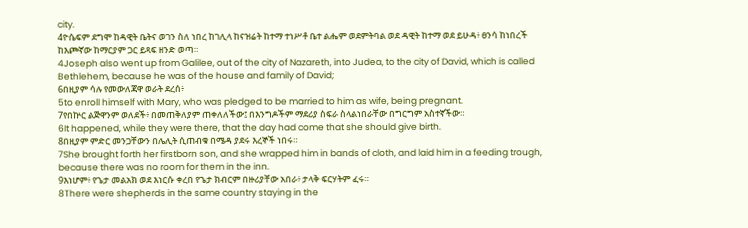city.
4ዮሴፍም ደግሞ ከዳዊት ቤትና ወገን ስለ ነበረ ከገሊላ ከናዝሬት ከተማ ተነሥቶ ቤተ ልሔም ወደምትባል ወደ ዳዊት ከተማ ወደ ይሁዳ፥ ፀንሳ ከነበረች ከእጮኛው ከማርያም ጋር ይጻፍ ዘንድ ወጣ።
4Joseph also went up from Galilee, out of the city of Nazareth, into Judea, to the city of David, which is called Bethlehem, because he was of the house and family of David;
6በዚያም ሳሉ የመውለጃዋ ወራት ደረሰ፥
5to enroll himself with Mary, who was pledged to be married to him as wife, being pregnant.
7የበኵር ልጅዋንም ወለደች፥ በመጠቅለያም ጠቀለለችው፤ በእንግዶችም ማደሪያ ስፍራ ስላልነበራቸው በግርግም አስተኛችው።
6It happened, while they were there, that the day had come that she should give birth.
8በዚያም ምድር መንጋቸውን በሌሊት ሲጠብቁ በሜዳ ያደሩ እረኞች ነበሩ።
7She brought forth her firstborn son, and she wrapped him in bands of cloth, and laid him in a feeding trough, because there was no room for them in the inn.
9እነሆም፥ የጌታ መልአክ ወደ እነርሱ ቀረበ የጌታ ክብርም በዙሪያቸው አበራ፥ ታላቅ ፍርሃትም ፈሩ።
8There were shepherds in the same country staying in the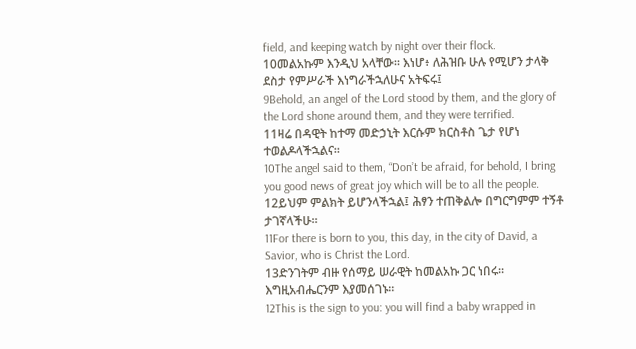field, and keeping watch by night over their flock.
10መልአኩም እንዲህ አላቸው። እነሆ፥ ለሕዝቡ ሁሉ የሚሆን ታላቅ ደስታ የምሥራች እነግራችኋለሁና አትፍሩ፤
9Behold, an angel of the Lord stood by them, and the glory of the Lord shone around them, and they were terrified.
11ዛሬ በዳዊት ከተማ መድኃኒት እርሱም ክርስቶስ ጌታ የሆነ ተወልዶላችኋልና።
10The angel said to them, “Don’t be afraid, for behold, I bring you good news of great joy which will be to all the people.
12ይህም ምልክት ይሆንላችኋል፤ ሕፃን ተጠቅልሎ በግርግምም ተኝቶ ታገኛላችሁ።
11For there is born to you, this day, in the city of David, a Savior, who is Christ the Lord.
13ድንገትም ብዙ የሰማይ ሠራዊት ከመልአኩ ጋር ነበሩ። እግዚአብሔርንም እያመሰገኑ።
12This is the sign to you: you will find a baby wrapped in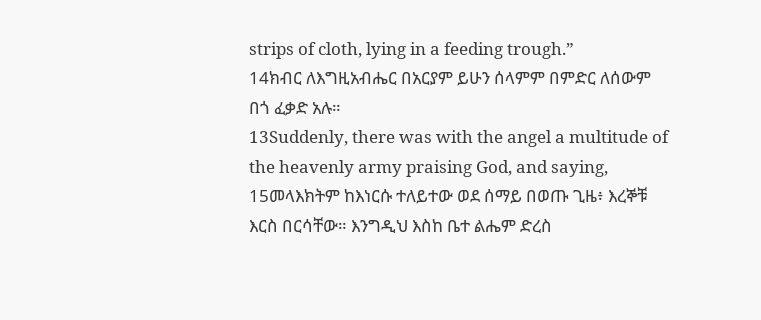strips of cloth, lying in a feeding trough.”
14ክብር ለእግዚአብሔር በአርያም ይሁን ሰላምም በምድር ለሰውም በጎ ፈቃድ አሉ።
13Suddenly, there was with the angel a multitude of the heavenly army praising God, and saying,
15መላእክትም ከእነርሱ ተለይተው ወደ ሰማይ በወጡ ጊዜ፥ እረኞቹ እርስ በርሳቸው። እንግዲህ እስከ ቤተ ልሔም ድረስ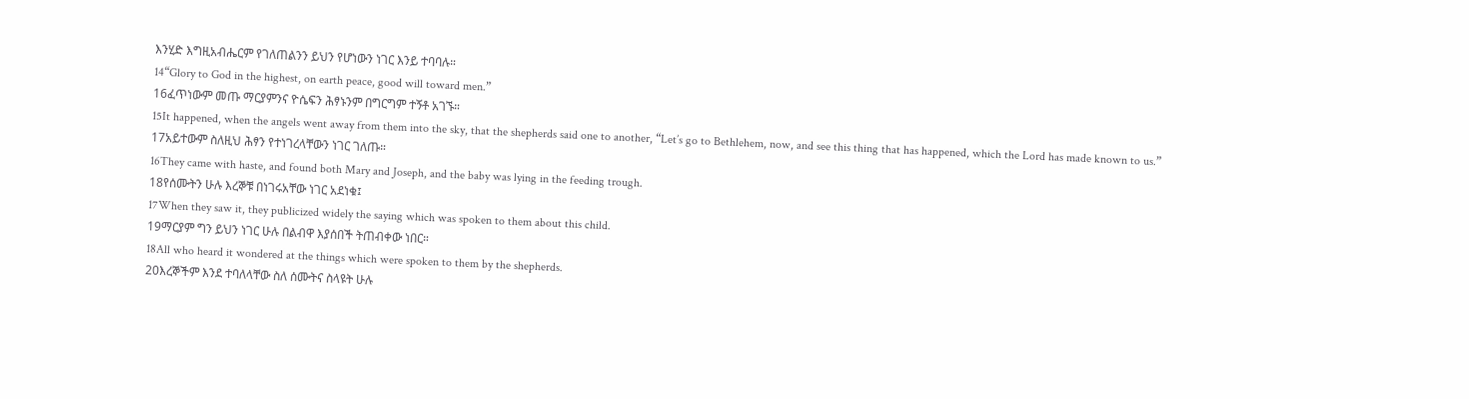እንሂድ እግዚአብሔርም የገለጠልንን ይህን የሆነውን ነገር እንይ ተባባሉ።
14“Glory to God in the highest, on earth peace, good will toward men.”
16ፈጥነውም መጡ ማርያምንና ዮሴፍን ሕፃኑንም በግርግም ተኝቶ አገኙ።
15It happened, when the angels went away from them into the sky, that the shepherds said one to another, “Let’s go to Bethlehem, now, and see this thing that has happened, which the Lord has made known to us.”
17አይተውም ስለዚህ ሕፃን የተነገረላቸውን ነገር ገለጡ።
16They came with haste, and found both Mary and Joseph, and the baby was lying in the feeding trough.
18የሰሙትን ሁሉ እረኞቹ በነገሩአቸው ነገር አደነቁ፤
17When they saw it, they publicized widely the saying which was spoken to them about this child.
19ማርያም ግን ይህን ነገር ሁሉ በልብዋ እያሰበች ትጠብቀው ነበር።
18All who heard it wondered at the things which were spoken to them by the shepherds.
20እረኞችም እንደ ተባለላቸው ስለ ሰሙትና ስላዩት ሁሉ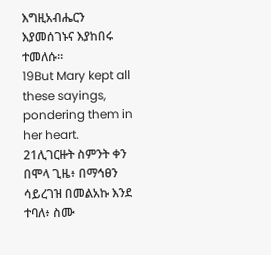እግዚአብሔርን እያመሰገኑና እያከበሩ ተመለሱ።
19But Mary kept all these sayings, pondering them in her heart.
21ሊገርዙት ስምንት ቀን በሞላ ጊዜ፥ በማኅፀን ሳይረገዝ በመልአኩ እንደ ተባለ፥ ስሙ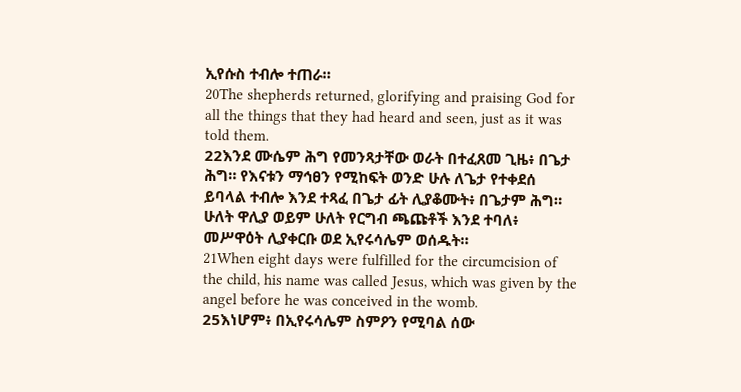ኢየሱስ ተብሎ ተጠራ።
20The shepherds returned, glorifying and praising God for all the things that they had heard and seen, just as it was told them.
22እንደ ሙሴም ሕግ የመንጻታቸው ወራት በተፈጸመ ጊዜ፥ በጌታ ሕግ። የእናቱን ማኅፀን የሚከፍት ወንድ ሁሉ ለጌታ የተቀደሰ ይባላል ተብሎ እንደ ተጻፈ በጌታ ፊት ሊያቆሙት፥ በጌታም ሕግ። ሁለት ዋሊያ ወይም ሁለት የርግብ ጫጩቶች እንደ ተባለ፥ መሥዋዕት ሊያቀርቡ ወደ ኢየሩሳሌም ወሰዱት።
21When eight days were fulfilled for the circumcision of the child, his name was called Jesus, which was given by the angel before he was conceived in the womb.
25እነሆም፥ በኢየሩሳሌም ስምዖን የሚባል ሰው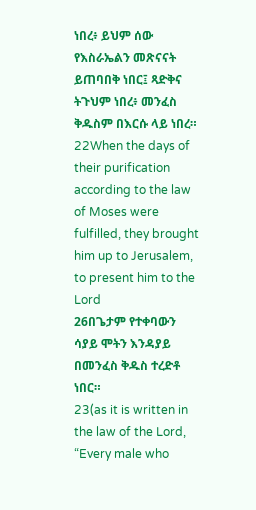ነበረ፥ ይህም ሰው የእስራኤልን መጽናናት ይጠባበቅ ነበር፤ ጻድቅና ትጉህም ነበረ፥ መንፈስ ቅዱስም በእርሱ ላይ ነበረ።
22When the days of their purification according to the law of Moses were fulfilled, they brought him up to Jerusalem, to present him to the Lord
26በጌታም የተቀባውን ሳያይ ሞትን እንዳያይ በመንፈስ ቅዱስ ተረድቶ ነበር።
23(as it is written in the law of the Lord, “Every male who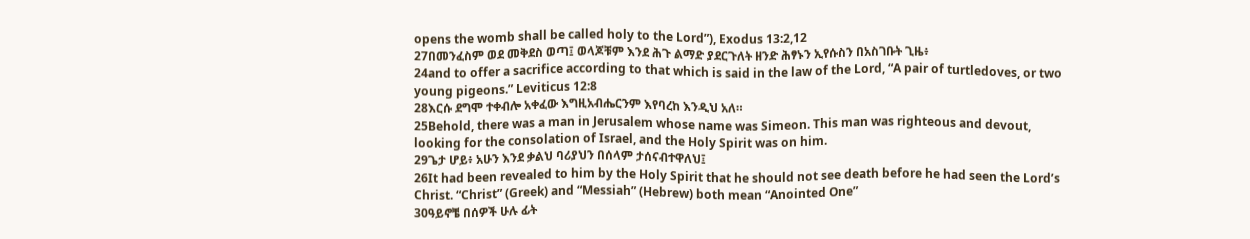opens the womb shall be called holy to the Lord”), Exodus 13:2,12
27በመንፈስም ወደ መቅደስ ወጣ፤ ወላጆቹም እንደ ሕጉ ልማድ ያደርጉለት ዘንድ ሕፃኑን ኢየሱስን በአስገቡት ጊዜ፥
24and to offer a sacrifice according to that which is said in the law of the Lord, “A pair of turtledoves, or two young pigeons.” Leviticus 12:8
28እርሱ ደግሞ ተቀብሎ አቀፈው እግዚአብሔርንም እየባረከ እንዲህ አለ።
25Behold, there was a man in Jerusalem whose name was Simeon. This man was righteous and devout, looking for the consolation of Israel, and the Holy Spirit was on him.
29ጌታ ሆይ፥ አሁን እንደ ቃልህ ባሪያህን በሰላም ታሰናብተዋለህ፤
26It had been revealed to him by the Holy Spirit that he should not see death before he had seen the Lord’s Christ. “Christ” (Greek) and “Messiah” (Hebrew) both mean “Anointed One”
30ዓይኖቼ በሰዎች ሁሉ ፊት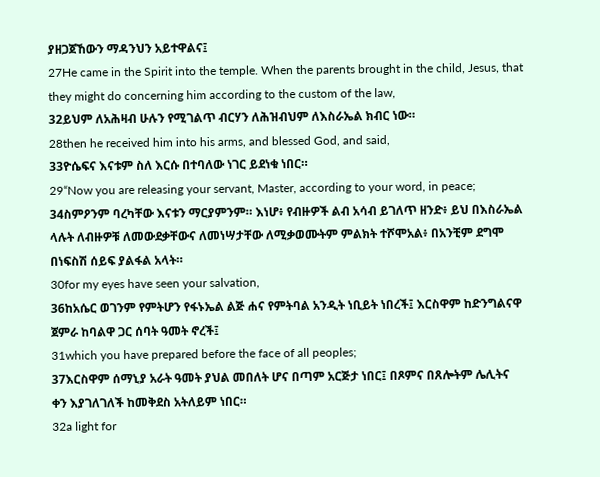ያዘጋጀኸውን ማዳንህን አይተዋልና፤
27He came in the Spirit into the temple. When the parents brought in the child, Jesus, that they might do concerning him according to the custom of the law,
32ይህም ለአሕዛብ ሁሉን የሚገልጥ ብርሃን ለሕዝብህም ለእስራኤል ክብር ነው።
28then he received him into his arms, and blessed God, and said,
33ዮሴፍና እናቱም ስለ እርሱ በተባለው ነገር ይደነቁ ነበር።
29“Now you are releasing your servant, Master, according to your word, in peace;
34ስምዖንም ባረካቸው እናቱን ማርያምንም። እነሆ፥ የብዙዎች ልብ አሳብ ይገለጥ ዘንድ፥ ይህ በእስራኤል ላሉት ለብዙዎቹ ለመውደቃቸውና ለመነሣታቸው ለሚቃወሙትም ምልክት ተሾሞአል፥ በአንቺም ደግሞ በነፍስሽ ሰይፍ ያልፋል አላት።
30for my eyes have seen your salvation,
36ከአሴር ወገንም የምትሆን የፋኑኤል ልጅ ሐና የምትባል አንዲት ነቢይት ነበረች፤ እርስዋም ከድንግልናዋ ጀምራ ከባልዋ ጋር ሰባት ዓመት ኖረች፤
31which you have prepared before the face of all peoples;
37እርስዋም ሰማኒያ አራት ዓመት ያህል መበለት ሆና በጣም አርጅታ ነበር፤ በጾምና በጸሎትም ሌሊትና ቀን እያገለገለች ከመቅደስ አትለይም ነበር።
32a light for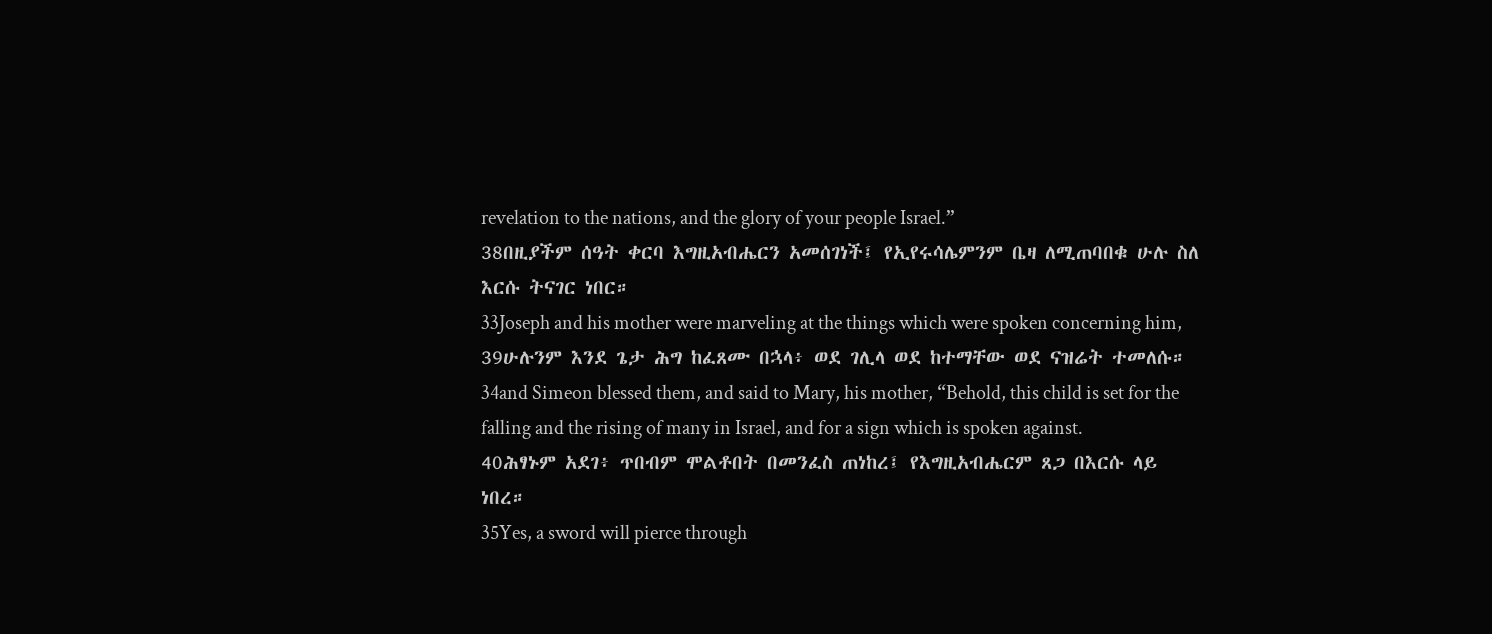revelation to the nations, and the glory of your people Israel.”
38በዚያችም ሰዓት ቀርባ እግዚአብሔርን አመሰገነች፤ የኢየሩሳሌምንም ቤዛ ለሚጠባበቁ ሁሉ ስለ እርሱ ትናገር ነበር።
33Joseph and his mother were marveling at the things which were spoken concerning him,
39ሁሉንም እንደ ጌታ ሕግ ከፈጸሙ በኋላ፥ ወደ ገሊላ ወደ ከተማቸው ወደ ናዝሬት ተመለሱ።
34and Simeon blessed them, and said to Mary, his mother, “Behold, this child is set for the falling and the rising of many in Israel, and for a sign which is spoken against.
40ሕፃኑም አደገ፥ ጥበብም ሞልቶበት በመንፈስ ጠነከረ፤ የእግዚአብሔርም ጸጋ በእርሱ ላይ ነበረ።
35Yes, a sword will pierce through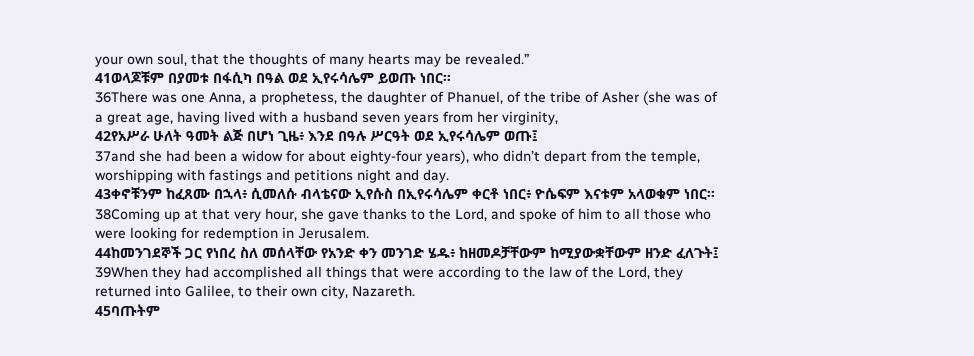your own soul, that the thoughts of many hearts may be revealed.”
41ወላጆቹም በያመቱ በፋሲካ በዓል ወደ ኢየሩሳሌም ይወጡ ነበር።
36There was one Anna, a prophetess, the daughter of Phanuel, of the tribe of Asher (she was of a great age, having lived with a husband seven years from her virginity,
42የአሥራ ሁለት ዓመት ልጅ በሆነ ጊዜ፥ እንደ በዓሉ ሥርዓት ወደ ኢየሩሳሌም ወጡ፤
37and she had been a widow for about eighty-four years), who didn’t depart from the temple, worshipping with fastings and petitions night and day.
43ቀኖቹንም ከፈጸሙ በኋላ፥ ሲመለሱ ብላቴናው ኢየሱስ በኢየሩሳሌም ቀርቶ ነበር፥ ዮሴፍም እናቱም አላወቁም ነበር።
38Coming up at that very hour, she gave thanks to the Lord, and spoke of him to all those who were looking for redemption in Jerusalem.
44ከመንገደኞች ጋር የነበረ ስለ መሰላቸው የአንድ ቀን መንገድ ሄዱ፥ ከዘመዶቻቸውም ከሚያውቋቸውም ዘንድ ፈለጉት፤
39When they had accomplished all things that were according to the law of the Lord, they returned into Galilee, to their own city, Nazareth.
45ባጡትም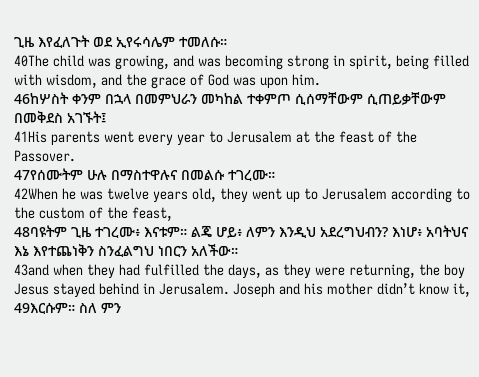ጊዜ እየፈለጉት ወደ ኢየሩሳሌም ተመለሱ።
40The child was growing, and was becoming strong in spirit, being filled with wisdom, and the grace of God was upon him.
46ከሦስት ቀንም በኋላ በመምህራን መካከል ተቀምጦ ሲሰማቸውም ሲጠይቃቸውም በመቅደስ አገኙት፤
41His parents went every year to Jerusalem at the feast of the Passover.
47የሰሙትም ሁሉ በማስተዋሉና በመልሱ ተገረሙ።
42When he was twelve years old, they went up to Jerusalem according to the custom of the feast,
48ባዩትም ጊዜ ተገረሙ፥ እናቱም። ልጄ ሆይ፥ ለምን እንዲህ አደረግህብን? እነሆ፥ አባትህና እኔ እየተጨነቅን ስንፈልግህ ነበርን አለችው።
43and when they had fulfilled the days, as they were returning, the boy Jesus stayed behind in Jerusalem. Joseph and his mother didn’t know it,
49እርሱም። ስለ ምን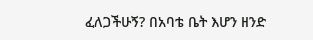ፈለጋችሁኝ? በአባቴ ቤት እሆን ዘንድ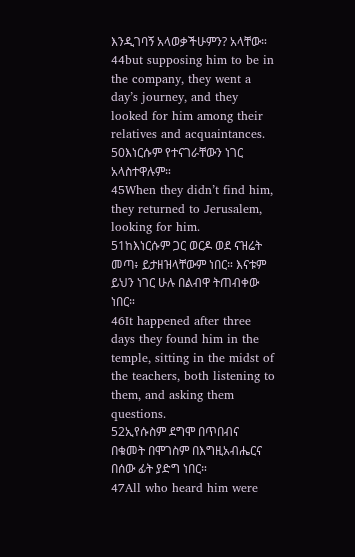እንዲገባኝ አላወቃችሁምን? አላቸው።
44but supposing him to be in the company, they went a day’s journey, and they looked for him among their relatives and acquaintances.
50እነርሱም የተናገራቸውን ነገር አላስተዋሉም።
45When they didn’t find him, they returned to Jerusalem, looking for him.
51ከእነርሱም ጋር ወርዶ ወደ ናዝሬት መጣ፥ ይታዘዝላቸውም ነበር። እናቱም ይህን ነገር ሁሉ በልብዋ ትጠብቀው ነበር።
46It happened after three days they found him in the temple, sitting in the midst of the teachers, both listening to them, and asking them questions.
52ኢየሱስም ደግሞ በጥበብና በቁመት በሞገስም በእግዚአብሔርና በሰው ፊት ያድግ ነበር።
47All who heard him were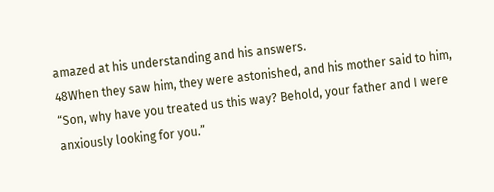amazed at his understanding and his answers.
48When they saw him, they were astonished, and his mother said to him, “Son, why have you treated us this way? Behold, your father and I were anxiously looking for you.”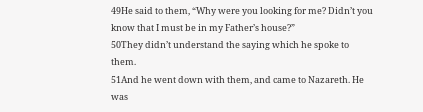49He said to them, “Why were you looking for me? Didn’t you know that I must be in my Father’s house?”
50They didn’t understand the saying which he spoke to them.
51And he went down with them, and came to Nazareth. He was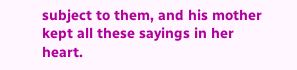subject to them, and his mother kept all these sayings in her heart.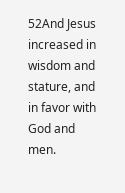52And Jesus increased in wisdom and stature, and in favor with God and men.